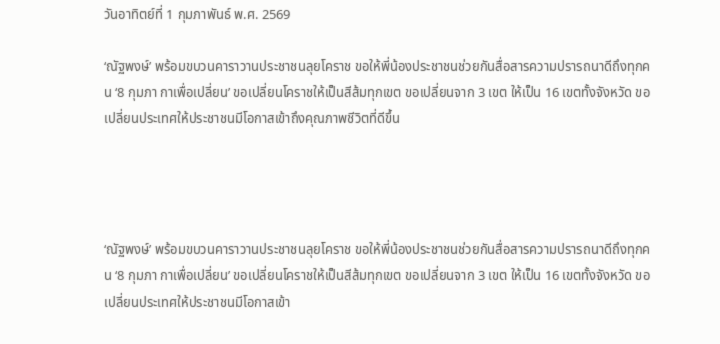วันอาทิตย์ที่ 1 กุมภาพันธ์ พ.ศ. 2569

‘ณัฐพงษ์’ พร้อมขบวนคาราวานประชาชนลุยโคราช ขอให้พี่น้องประชาชนช่วยกันสื่อสารความปรารถนาดีถึงทุกคน ‘8 กุมภา กาเพื่อเปลี่ยน’ ขอเปลี่ยนโคราชให้เป็นสีส้มทุกเขต ขอเปลี่ยนจาก 3 เขต ให้เป็น 16 เขตทั้งจังหวัด ขอเปลี่ยนประเทศให้ประชาชนมีโอกาสเข้าถึงคุณภาพชีวิตที่ดีขึ้น




‘ณัฐพงษ์’ พร้อมขบวนคาราวานประชาชนลุยโคราช ขอให้พี่น้องประชาชนช่วยกันสื่อสารความปรารถนาดีถึงทุกคน ‘8 กุมภา กาเพื่อเปลี่ยน’ ขอเปลี่ยนโคราชให้เป็นสีส้มทุกเขต ขอเปลี่ยนจาก 3 เขต ให้เป็น 16 เขตทั้งจังหวัด ขอเปลี่ยนประเทศให้ประชาชนมีโอกาสเข้า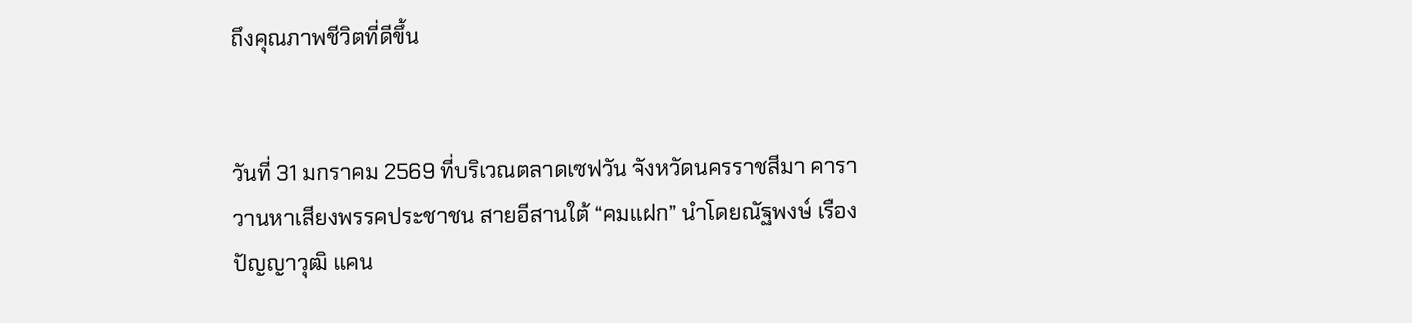ถึงคุณภาพชีวิตที่ดีขึ้น


วันที่ 31 มกราคม 2569 ที่บริเวณตลาดเซฟวัน จังหวัดนครราชสีมา คาราวานหาเสียงพรรคประชาชน สายอีสานใต้ “คมแฝก” นำโดยณัฐพงษ์ เรืองปัญญาวุฒิ แคน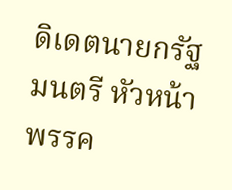ดิเดตนายกรัฐมนตรี หัวหน้าพรรค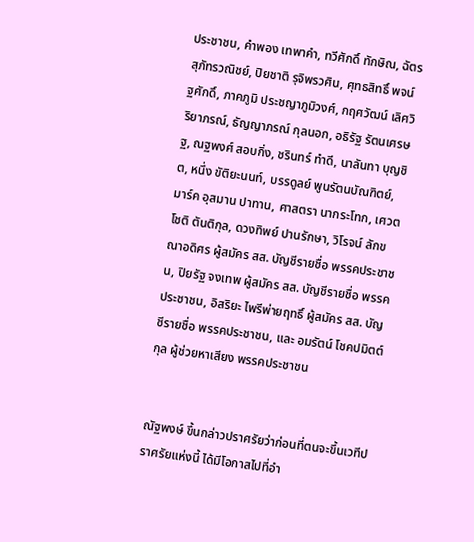ประชาชน, คำพอง เทพาคำ, ทวีศักดิ์ ทักษิณ, ฉัตร สุภัทรวณิชย์, ปิยชาติ รุจิพรวศิน, ศุทธสิทธิ์ พจน์ฐศักดิ์, ภาคภูมิ ประชญาภูมิวงศ์, กฤศวัฒน์ เลิศวิริยาภรณ์, ธัญญาภรณ์ กุลนอก, อธิรัฐ รัตนเศรษฐ, ณฐพงศ์ สอบกิ่ง, ชรินทร์ ทำดี, นาลันทา บุญชิต, หนึ่ง ขัติยะนนท์, บรรดูลย์ พูนรัตนบัณฑิตย์, มาร์ค อุสมาน ปาทาน, ศาสตรา นากระโทก, เศวตโชติ ตันติกุล, ดวงทิพย์ ปานรักษา, วิโรจน์ ลักขณาอดิศร ผู้สมัคร สส. บัญชีรายชื่อ พรรคประชาชน, ปิยรัฐ จงเทพ ผู้สมัคร สส. บัญชีรายชื่อ พรรคประชาชน, อิสริยะ ไพรีพ่ายฤทธิ์ ผู้สมัคร สส. บัญชีรายชื่อ พรรคประชาชน, และ อมรัตน์ โชคปมิตต์กุล ผู้ช่วยหาเสียง พรรคประชาชน


ณัฐพงษ์ ขึ้นกล่าวปราศรัยว่าก่อนที่ตนจะขึ้นเวทีปราศรัยแห่งนี้ ได้มีโอกาสไปที่อำ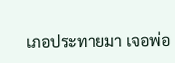เภอประทายมา เจอพ่อ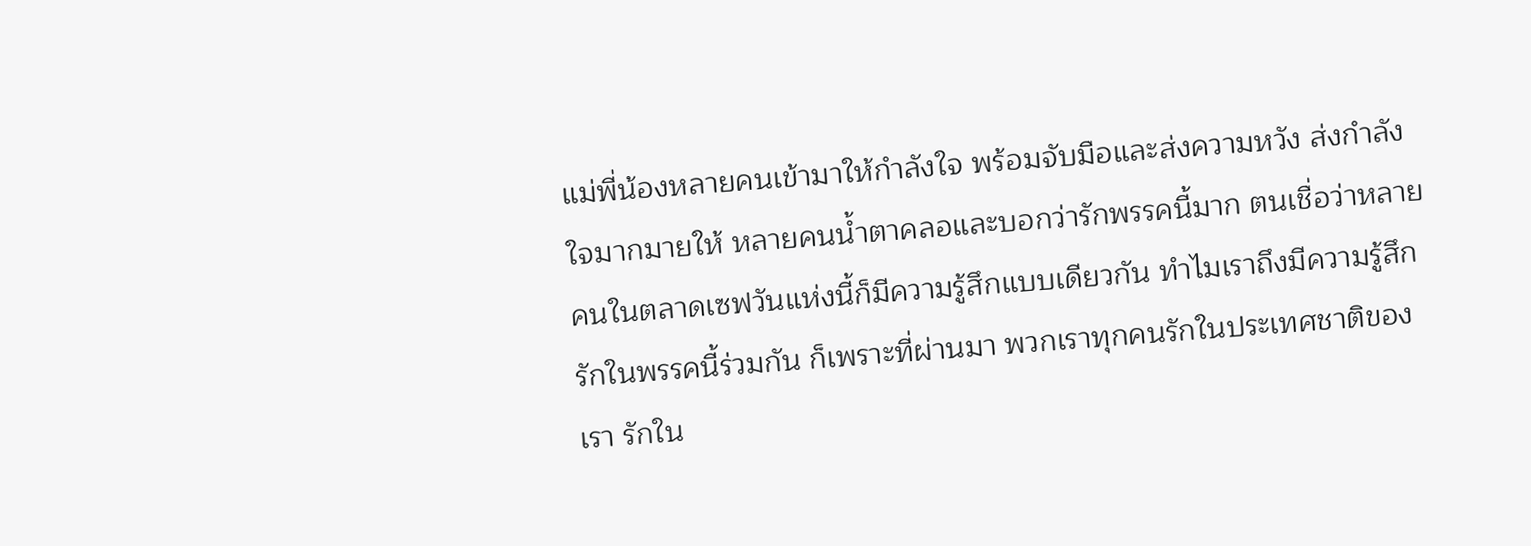แม่พี่น้องหลายคนเข้ามาให้กำลังใจ พร้อมจับมือและส่งความหวัง ส่งกำลังใจมากมายให้ หลายคนน้ำตาคลอและบอกว่ารักพรรคนี้มาก ตนเชื่อว่าหลายคนในตลาดเซฟวันแห่งนี้ก็มีความรู้สึกแบบเดียวกัน ทำไมเราถึงมีความรู้สึกรักในพรรคนี้ร่วมกัน ก็เพราะที่ผ่านมา พวกเราทุกคนรักในประเทศชาติของเรา รักใน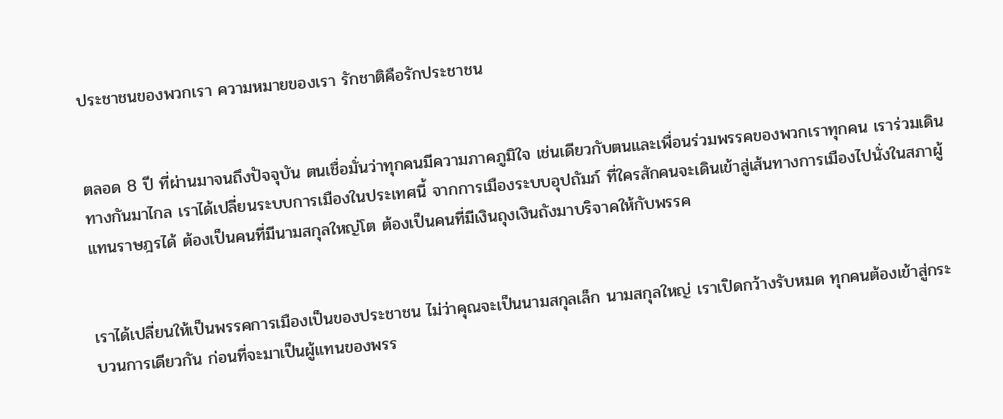ประชาชนของพวกเรา ความหมายของเรา รักชาติคือรักประชาชน


ตลอด 8 ปี ที่ผ่านมาจนถึงปัจจุบัน ตนเชื่อมั่นว่าทุกคนมีความภาคภูมิใจ เช่นเดียวกับตนและเพื่อนร่วมพรรคของพวกเราทุกคน เราร่วมเดินทางกันมาไกล เราได้เปลี่ยนระบบการเมืองในประเทศนี้ จากการเมืองระบบอุปถัมภ์ ที่ใครสักคนจะเดินเข้าสู่เส้นทางการเมืองไปนั่งในสภาผู้แทนราษฎรได้ ต้องเป็นคนที่มีนามสกุลใหญ่โต ต้องเป็นคนที่มีเงินถุงเงินถังมาบริจาคให้กับพรรค


เราได้เปลี่ยนให้เป็นพรรคการเมืองเป็นของประชาชน ไม่ว่าคุณจะเป็นนามสกุลเล็ก นามสกุลใหญ่ เราเปิดกว้างรับหมด ทุกคนต้องเข้าสู่กระบวนการเดียวกัน ก่อนที่จะมาเป็นผู้แทนของพรร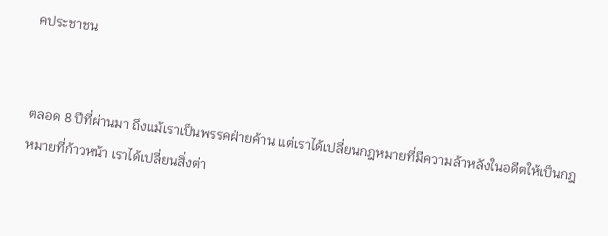คประชาชน


ตลอด 8 ปีที่ผ่านมา ถึงแม้เราเป็นพรรคฝ่ายค้าน แต่เราได้เปลี่ยนกฎหมายที่มีความล้าหลังในอดีตให้เป็นกฎหมายที่ก้าวหน้า เราได้เปลี่ยนสิ่งต่า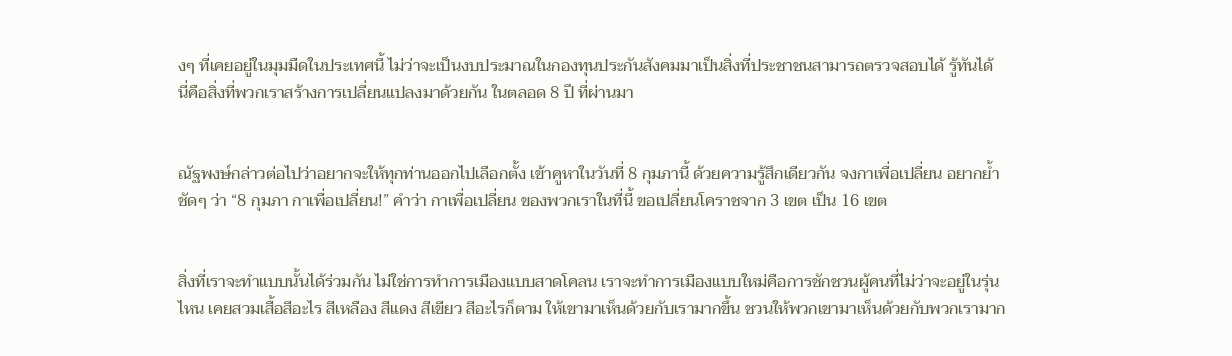งๆ ที่เคยอยู่ในมุมมืดในประเทศนี้ ไม่ว่าจะเป็นงบประมาณในกองทุนประกันสังคมมาเป็นสิ่งที่ประชาชนสามารถตรวจสอบได้ รู้ทันได้ นี่คือสิ่งที่พวกเราสร้างการเปลี่ยนแปลงมาด้วยกัน ในตลอด 8 ปี ที่ผ่านมา


ณัฐพงษ์กล่าวต่อไปว่าอยากจะให้ทุกท่านออกไปเลือกตั้ง เข้าคูหาในวันที่ 8 กุมภานี้ ด้วยความรู้สึกเดียวกัน จงกาเพื่อเปลี่ยน อยากย้ำชัดๆ ว่า “8 กุมภา กาเพื่อเปลี่ยน!” คำว่า กาเพื่อเปลี่ยน ของพวกเราในที่นี้ ขอเปลี่ยนโคราชจาก 3 เขต เป็น 16 เขต


สิ่งที่เราจะทำแบบนั้นได้ร่วมกัน ไม่ใช่การทำการเมืองแบบสาดโคลน เราจะทำการเมืองแบบใหม่คือการชักชวนผู้คนที่ไม่ว่าจะอยู่ในรุ่นไหน เคยสวมเสื้อสีอะไร สีเหลือง สีแดง สีเขียว สีอะไรก็ตาม ให้เขามาเห็นด้วยกับเรามากขึ้น ชวนให้พวกเขามาเห็นด้วยกับพวกเรามาก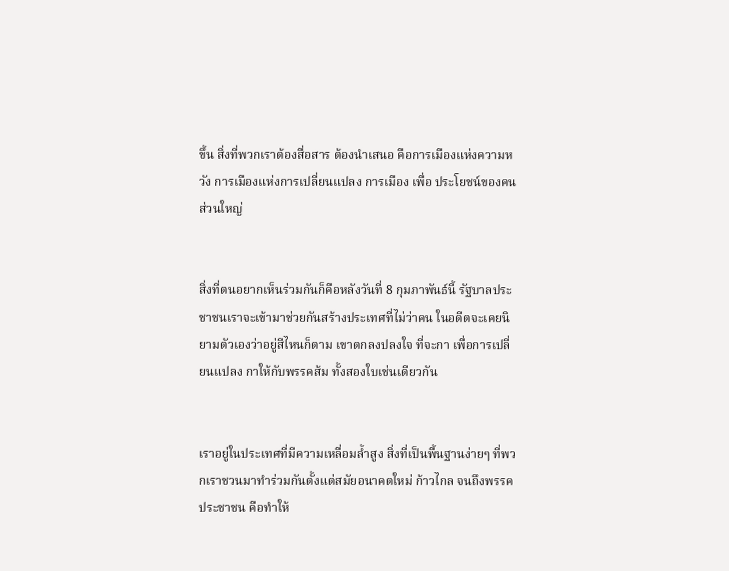ขึ้น สิ่งที่พวกเราต้องสื่อสาร ต้องนำเสนอ คือการเมืองแห่งความหวัง การเมืองแห่งการเปลี่ยนแปลง การเมือง เพื่อ ประโยชน์ของคนส่วนใหญ่


สิ่งที่ตนอยากเห็นร่วมกันก็คือหลังวันที่ 8 กุมภาพันธ์นี้ รัฐบาลประชาชนเราจะเข้ามาช่วยกันสร้างประเทศที่ไม่ว่าคน ในอดีตจะเคยนิยามตัวเองว่าอยู่สีไหนก็ตาม เขาตกลงปลงใจ ที่จะกา เพื่อการเปลี่ยนแปลง กาให้กับพรรคส้ม ทั้งสองใบเช่นเดียวกัน


เราอยู่ในประเทศที่มีความเหลื่อมล้ำสูง สิ่งที่เป็นพื้นฐานง่ายๆ ที่พวกเราชวนมาทำร่วมกันตั้งแต่สมัยอนาคตใหม่ ก้าวไกล จนถึงพรรคประชาชน คือทำให้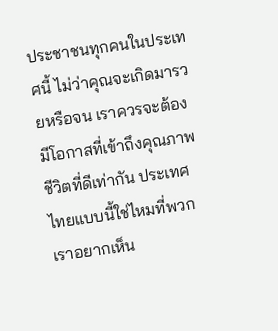ประชาชนทุกคนในประเทศนี้ ไม่ว่าคุณจะเกิดมารวยหรือจน เราควรจะต้องมีโอกาสที่เข้าถึงคุณภาพชีวิตที่ดีเท่ากัน ประเทศไทยแบบนี้ใช่ไหมที่พวกเราอยากเห็น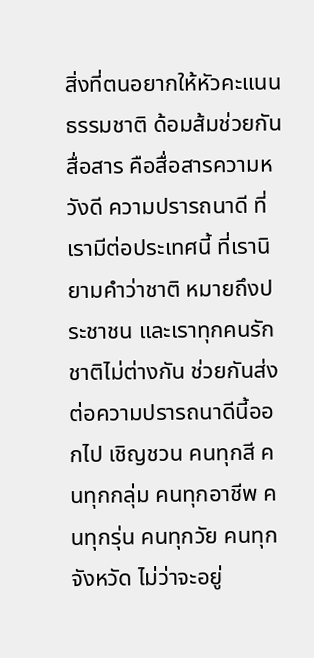สิ่งที่ตนอยากให้หัวคะแนนธรรมชาติ ด้อมส้มช่วยกันสื่อสาร คือสื่อสารความหวังดี ความปรารถนาดี ที่เรามีต่อประเทศนี้ ที่เรานิยามคำว่าชาติ หมายถึงประชาชน และเราทุกคนรักชาติไม่ต่างกัน ช่วยกันส่งต่อความปรารถนาดีนี้ออกไป เชิญชวน คนทุกสี คนทุกกลุ่ม คนทุกอาชีพ คนทุกรุ่น คนทุกวัย คนทุกจังหวัด ไม่ว่าจะอยู่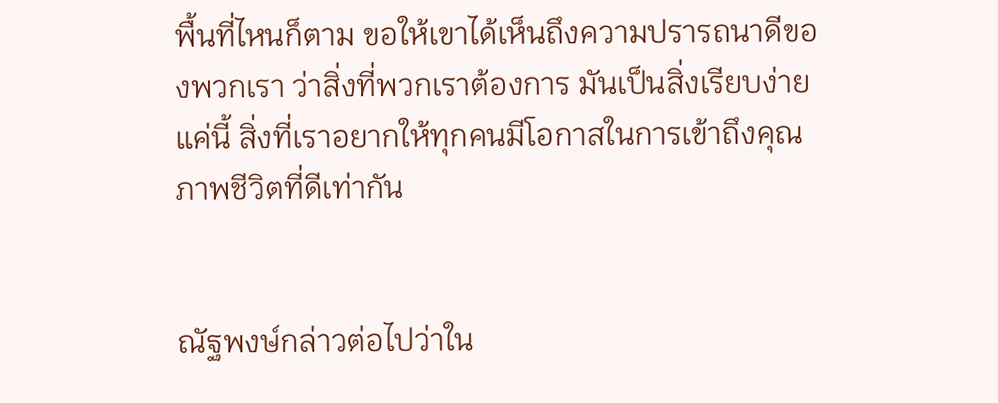พื้นที่ไหนก็ตาม ขอให้เขาได้เห็นถึงความปรารถนาดีของพวกเรา ว่าสิ่งที่พวกเราต้องการ มันเป็นสิ่งเรียบง่ายแค่นี้ สิ่งที่เราอยากให้ทุกคนมีโอกาสในการเข้าถึงคุณภาพชีวิตที่ดีเท่ากัน


ณัฐพงษ์กล่าวต่อไปว่าใน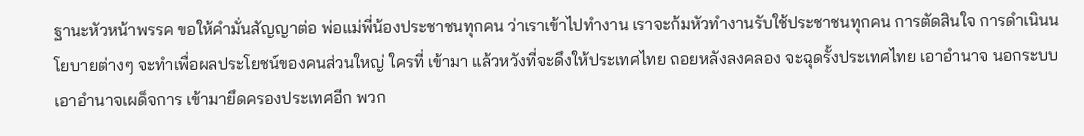ฐานะหัวหน้าพรรค ขอให้คำมั่นสัญญาต่อ พ่อแม่พี่น้องประชาชนทุกคน ว่าเราเข้าไปทำงาน เราจะก้มหัวทำงานรับใช้ประชาชนทุกคน การตัดสินใจ การดำเนินนโยบายต่างๆ จะทำเพื่อผลประโยชน์ของคนส่วนใหญ่ ใครที่ เข้ามา แล้วหวังที่จะดึงให้ประเทศไทย ถอยหลังลงคลอง จะฉุดรั้งประเทศไทย เอาอำนาจ นอกระบบ เอาอำนาจเผด็จการ เข้ามายึดครองประเทศอีก พวก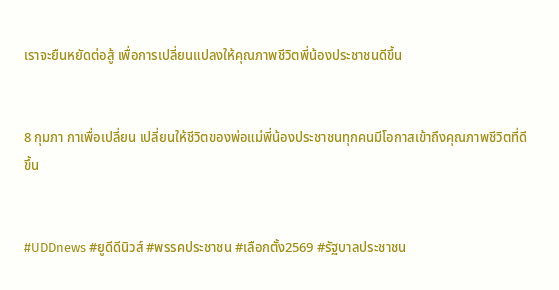เราจะยืนหยัดต่อสู้ เพื่อการเปลี่ยนแปลงให้คุณภาพชีวิตพี่น้องประชาชนดีขึ้น


8 กุมภา กาเพื่อเปลี่ยน เปลี่ยนให้ชีวิตของพ่อแม่พี่น้องประชาชนทุกคนมีโอกาสเข้าถึงคุณภาพชีวิตที่ดีขึ้น


#UDDnews #ยูดีดีนิวส์ #พรรคประชาชน #เลือกตั้ง2569 #รัฐบาลประชาชน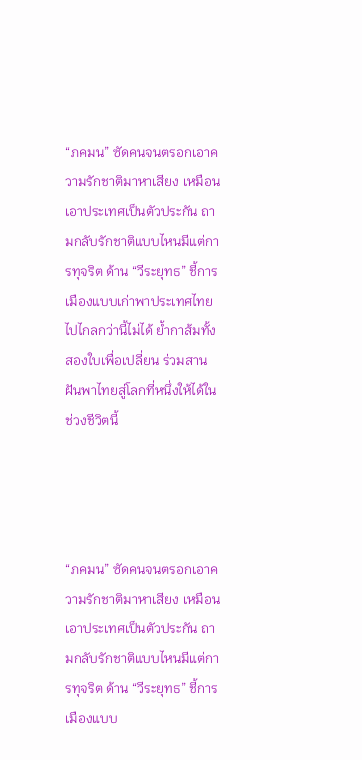“ภคมน” ซัดคนจนตรอกเอาความรักชาติมาหาเสียง เหมือนเอาประเทศเป็นตัวประกัน ถามกลับรักชาติแบบไหนมีแต่การทุจริต ด้าน “วีระยุทธ” ชี้การเมืองแบบเก่าพาประเทศไทยไปไกลกว่านี้ไม่ได้ ย้ำกาส้มทั้งสองใบเพื่อเปลี่ยน ร่วมสานฝันพาไทยสู่โลกที่หนึ่งให้ได้ในช่วงชีวิตนี้




“ภคมน” ซัดคนจนตรอกเอาความรักชาติมาหาเสียง เหมือนเอาประเทศเป็นตัวประกัน ถามกลับรักชาติแบบไหนมีแต่การทุจริต ด้าน “วีระยุทธ” ชี้การเมืองแบบ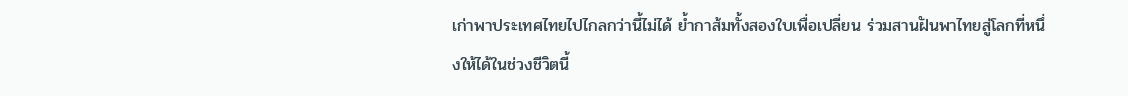เก่าพาประเทศไทยไปไกลกว่านี้ไม่ได้ ย้ำกาส้มทั้งสองใบเพื่อเปลี่ยน ร่วมสานฝันพาไทยสู่โลกที่หนึ่งให้ได้ในช่วงชีวิตนี้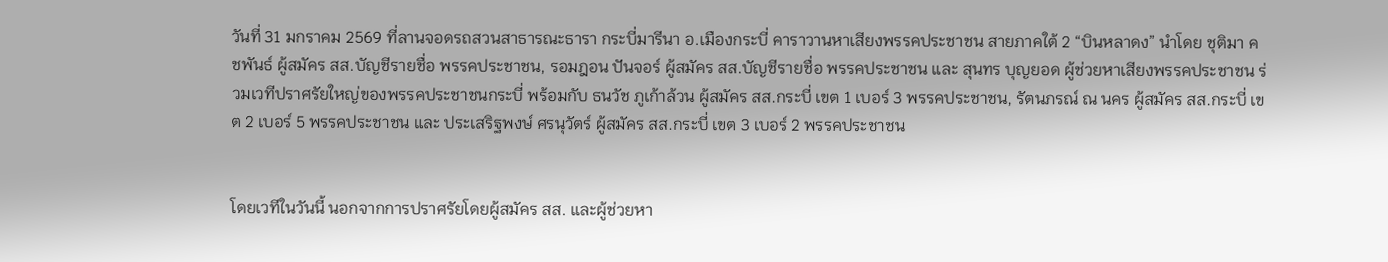วันที่ 31 มกราคม 2569 ที่ลานจอดรถสวนสาธารณะธารา กระบี่มารีนา อ.เมืองกระบี่ คาราวานหาเสียงพรรคประชาชน สายภาคใต้ 2 “บินหลาดง” นำโดย ชุติมา คชพันธ์ ผู้สมัคร สส.บัญชีรายชื่อ พรรคประชาชน, รอมฎอน ปันจอร์ ผู้สมัคร สส.บัญชีรายชื่อ พรรคประชาชน และ สุนทร บุญยอด ผู้ช่วยหาเสียงพรรคประชาชน ร่วมเวทีปราศรัยใหญ่ของพรรคประชาชนกระบี่ พร้อมกับ ธนวัช ภูเก้าล้วน ผู้สมัคร สส.กระบี่ เขต 1 เบอร์ 3 พรรคประชาชน, รัตนภรณ์ ณ นคร ผู้สมัคร สส.กระบี่ เขต 2 เบอร์ 5 พรรคประชาชน และ ประเสริฐพงษ์ ศรนุวัตร์ ผู้สมัคร สส.กระบี่ เขต 3 เบอร์ 2 พรรคประชาชน


โดยเวทีในวันนี้ นอกจากการปราศรัยโดยผู้สมัคร สส. และผู้ช่วยหา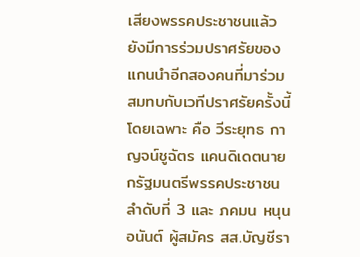เสียงพรรคประชาชนแล้ว ยังมีการร่วมปราศรัยของแกนนำอีกสองคนที่มาร่วมสมทบกับเวทีปราศรัยครั้งนี้โดยเฉพาะ คือ วีระยุทธ กาญจน์ชูฉัตร แคนดิเดตนายกรัฐมนตรีพรรคประชาชน ลำดับที่ 3 และ ภคมน หนุนอนันต์ ผู้สมัคร สส.บัญชีรา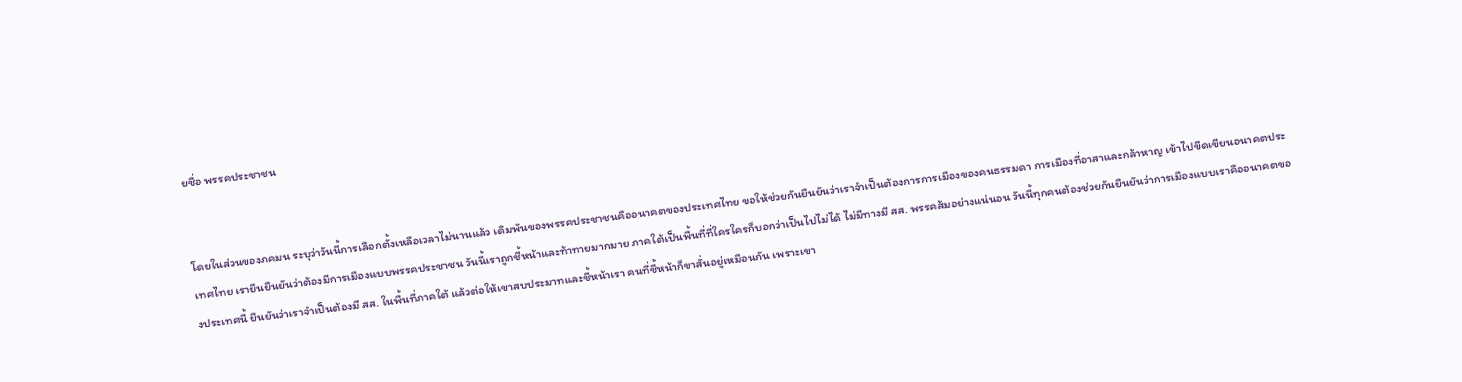ยชื่อ พรรคประชาชน


โดยในส่วนของภคมน ระบุว่าวันนี้การเลือกตั้งเหลือเวลาไม่นานแล้ว เดิมพันของพรรคประชาชนคืออนาคตของประเทศไทย ขอให้ช่วยกันยืนยันว่าเราจำเป็นต้องการการเมืองของคนธรรมดา การเมืองที่อาสาและกล้าหาญ เข้าไปขีดเขียนอนาคตประเทศไทย เรายืนยืนยันว่าต้องมีการเมืองแบบพรรคประชาชน วันนี้เราถูกชี้หน้าและท้าทายมากมาย ภาคใต้เป็นพื้นที่ที่ใครใครก็บอกว่าเป็นไปไม่ได้ ไม่มีทางมี สส. พรรคส้มอย่างแน่นอน วันนี้ทุกคนต้องช่วยกันยืนยันว่าการเมืองแบบเราคืออนาคตของประเทศนี้ ยืนยันว่าเราจำเป็นต้องมี สส. ในพื้นที่ภาคใต้ แล้วต่อให้เขาสบประมาทและชี้หน้าเรา คนที่ชี้หน้าก็ขาสั่นอยู่เหมือนกัน เพราะเขา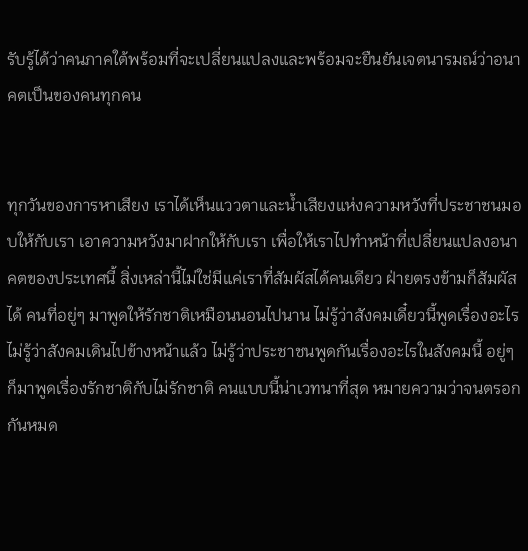รับรู้ได้ว่าคนภาคใต้พร้อมที่จะเปลี่ยนแปลงและพร้อมจะยืนยันเจตนารมณ์ว่าอนาคตเป็นของคนทุกคน


ทุกวันของการหาเสียง เราได้เห็นแววตาและน้ำเสียงแห่งความหวังที่ประชาชนมอบให้กับเรา เอาความหวังมาฝากให้กับเรา เพื่อให้เราไปทำหน้าที่เปลี่ยนแปลงอนาคตของประเทศนี้ สิ่งเหล่านี้ไม่ใช่มีแค่เราที่สัมผัสได้คนเดียว ฝ่ายตรงข้ามก็สัมผัสได้ คนที่อยู่ๆ มาพูดให้รักชาติเหมือนนอนไปนาน ไม่รู้ว่าสังคมเดี๋ยวนี้พูดเรื่องอะไร ไม่รู้ว่าสังคมเดินไปข้างหน้าแล้ว ไม่รู้ว่าประชาชนพูดกันเรื่องอะไรในสังคมนี้ อยู่ๆ ก็มาพูดเรื่องรักชาติกับไม่รักชาติ คนแบบนี้น่าเวทนาที่สุด หมายความว่าจนตรอกกันหมด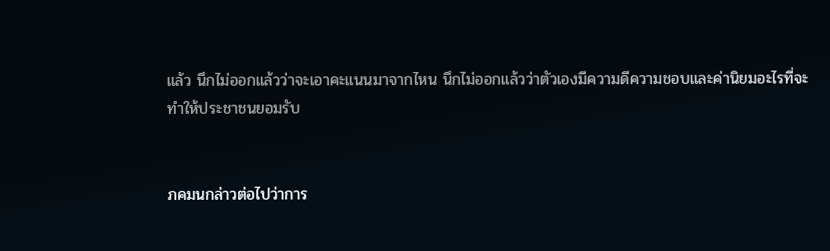แล้ว นึกไม่ออกแล้วว่าจะเอาคะแนนมาจากไหน นึกไม่ออกแล้วว่าตัวเองมีความดีความชอบและค่านิยมอะไรที่จะทำให้ประชาชนยอมรับ


ภคมนกล่าวต่อไปว่าการ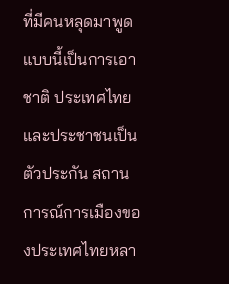ที่มีคนหลุดมาพูดแบบนี้เป็นการเอาชาติ ประเทศไทย และประชาชนเป็นตัวประกัน สถานการณ์การเมืองของประเทศไทยหลา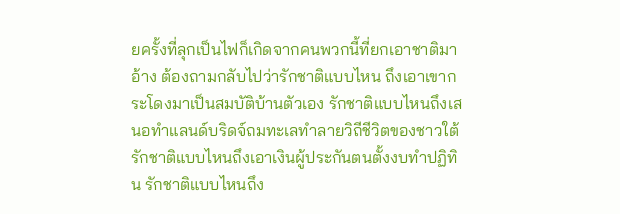ยครั้งที่ลุกเป็นไฟก็เกิดจากคนพวกนี้ที่ยกเอาชาติมาอ้าง ต้องถามกลับไปว่ารักชาติแบบไหน ถึงเอาเขากระโดงมาเป็นสมบัติบ้านตัวเอง รักชาติแบบไหนถึงเสนอทำแลนด์บริดจ์ถมทะเลทำลายวิถีชีวิตของชาวใต้ รักชาติแบบไหนถึงเอาเงินผู้ประกันตนตั้งงบทำปฏิทิน รักชาติแบบไหนถึง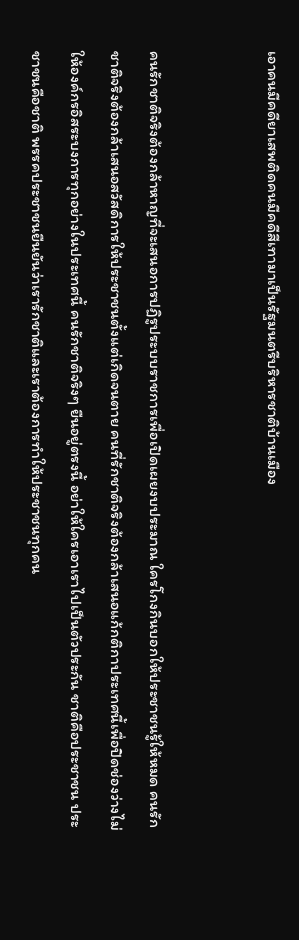เอาคนมีคดียาเสพติดคนมีคดีสีเทามาเป็นรัฐมนตรีบริหารชาติบ้านเมือง


คนรักชาติจริงต้องกล้าหาญที่จะเสนอการปฏิรูประบบราชการเพื่อเปิดเผยงบประมาณ ใครโกงกินบอกให้ประชาชนรู้ให้หมด คนรักชาติจริงต้องกล้าเสนอสวัสดิการให้ประชาชนตั้งแต่เกิดจนตาย คนที่รักชาติจริงต้องกล้าเสนอแก้กติกาประเทศนี้เพื่อปิดช่องว่างไม่ให้องค์กรอิสระบงการทุกอย่างในประเทศนี้ คนรักชาติจริงๆ ยืนอยู่ตรงนี้ อย่าให้ใครเอาเราไปเป็นตัวประกัน ชาติคือประชาชน ประชาชนคือชาติ พรรคประชาชนยืนยันว่าเรารักชาติและเราต้องการทำให้ประชาชนทุกคน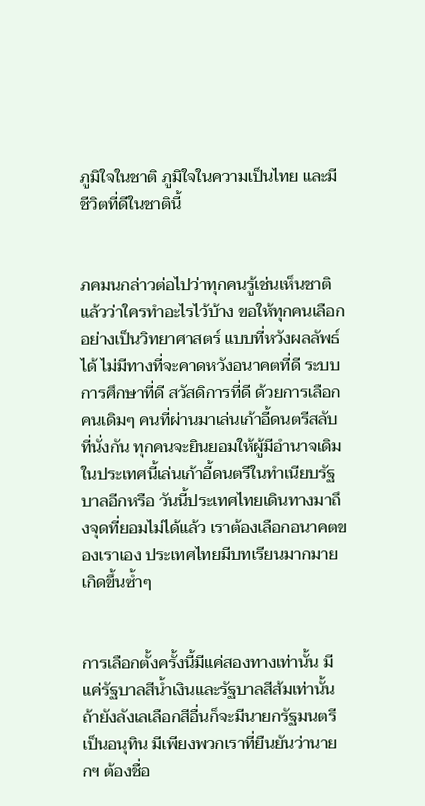ภูมิใจในชาติ ภูมิใจในความเป็นไทย และมีชีวิตที่ดีในชาตินี้


ภคมนกล่าวต่อไปว่าทุกคนรู้เช่นเห็นชาติแล้วว่าใครทำอะไรไว้บ้าง ขอให้ทุกคนเลือกอย่างเป็นวิทยาศาสตร์ แบบที่หวังผลลัพธ์ได้ ไม่มีทางที่จะคาดหวังอนาคตที่ดี ระบบการศึกษาที่ดี สวัสดิการที่ดี ด้วยการเลือกคนเดิมๆ คนที่ผ่านมาเล่นเก้าอี้ดนตรีสลับที่นั่งกัน ทุกคนจะยินยอมให้ผู้มีอำนาจเดิมในประเทศนี้เล่นเก้าอี้ดนตรีในทำเนียบรัฐบาลอีกหรือ วันนี้ประเทศไทยเดินทางมาถึงจุดที่ยอมไม่ได้แล้ว เราต้องเลือกอนาคตของเราเอง ประเทศไทยมีบทเรียนมากมายเกิดขึ้นซ้ำๆ


การเลือกตั้งครั้งนี้มีแค่สองทางเท่านั้น มีแค่รัฐบาลสีน้ำเงินและรัฐบาลสีส้มเท่านั้น ถ้ายังลังเลเลือกสีอื่นก็จะมีนายกรัฐมนตรีเป็นอนุทิน มีเพียงพวกเราที่ยืนยันว่านายกฯ ต้องชื่อ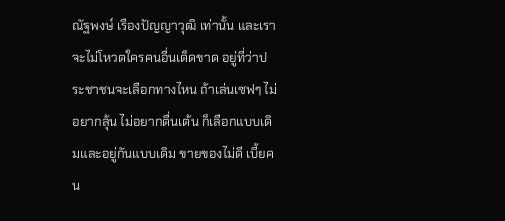ณัฐพงษ์ เรืองปัญญาวุฒิ เท่านั้น และเราจะไม่โหวตใครคนอื่นเด็ดขาด อยู่ที่ว่าประชาชนจะเลือกทางไหน ถ้าเล่นเซฟๆ ไม่อยากลุ้น ไม่อยากตื่นเต้น ก็เลือกแบบเดิมและอยู่กันแบบเดิม ขายของไม่ดี เบี้ยคน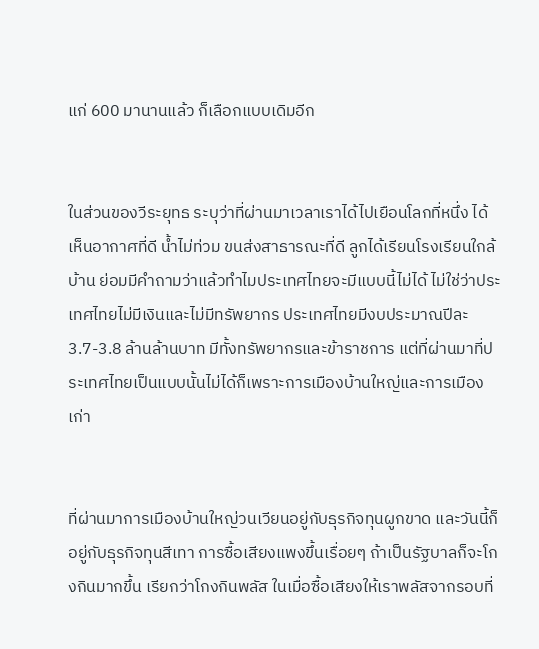แก่ 600 มานานแล้ว ก็เลือกแบบเดิมอีก


ในส่วนของวีระยุทธ ระบุว่าที่ผ่านมาเวลาเราได้ไปเยือนโลกที่หนึ่ง ได้เห็นอากาศที่ดี น้ำไม่ท่วม ขนส่งสาธารณะที่ดี ลูกได้เรียนโรงเรียนใกล้บ้าน ย่อมมีคำถามว่าแล้วทำไมประเทศไทยจะมีแบบนี้ไม่ได้ ไม่ใช่ว่าประเทศไทยไม่มีเงินและไม่มีทรัพยากร ประเทศไทยมีงบประมาณปีละ 3.7-3.8 ล้านล้านบาท มีทั้งทรัพยากรและข้าราชการ แต่ที่ผ่านมาที่ประเทศไทยเป็นแบบนั้นไม่ได้ก็เพราะการเมืองบ้านใหญ่และการเมืองเก่า


ที่ผ่านมาการเมืองบ้านใหญ่วนเวียนอยู่กับธุรกิจทุนผูกขาด และวันนี้ก็อยู่กับธุรกิจทุนสีเทา การซื้อเสียงแพงขึ้นเรื่อยๆ ถ้าเป็นรัฐบาลก็จะโกงกินมากขึ้น เรียกว่าโกงกินพลัส ในเมื่อซื้อเสียงให้เราพลัสจากรอบที่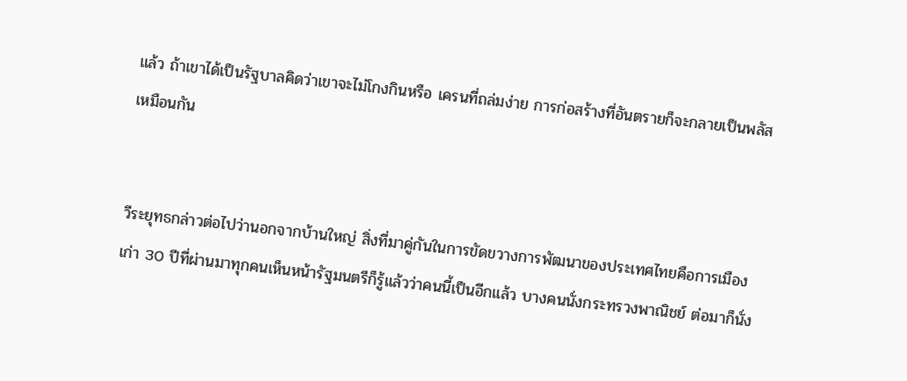แล้ว ถ้าเขาได้เป็นรัฐบาลคิดว่าเขาจะไม่โกงกินหรือ เครนที่ถล่มง่าย การก่อสร้างที่อันตรายก็จะกลายเป็นพลัสเหมือนกัน


วีระยุทธกล่าวต่อไปว่านอกจากบ้านใหญ่ สิ่งที่มาคู่กันในการขัดขวางการพัฒนาของประเทศไทยคือการเมืองเก่า 30 ปีที่ผ่านมาทุกคนเห็นหน้ารัฐมนตรีก็รู้แล้วว่าคนนี้เป็นอีกแล้ว บางคนนั่งกระทรวงพาณิชย์ ต่อมาก็นั่ง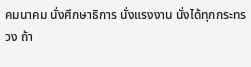คมนาคม นั่งศึกษาธิการ นั่งแรงงาน นั่งได้ทุกกระทรวง ถ้า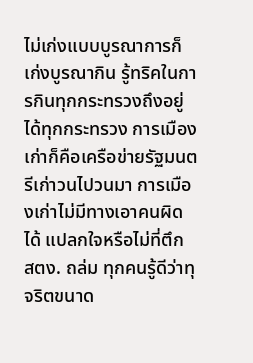ไม่เก่งแบบบูรณาการก็เก่งบูรณากิน รู้ทริคในการกินทุกกระทรวงถึงอยู่ได้ทุกกระทรวง การเมืองเก่าก็คือเครือข่ายรัฐมนตรีเก่าวนไปวนมา การเมืองเก่าไม่มีทางเอาคนผิดได้ แปลกใจหรือไม่ที่ตึก สตง. ถล่ม ทุกคนรู้ดีว่าทุจริตขนาด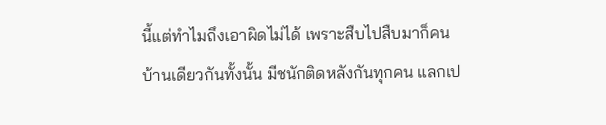นี้แต่ทำไมถึงเอาผิดไม่ได้ เพราะสืบไปสืบมาก็คนบ้านเดียวกันทั้งนั้น มีชนักติดหลังกันทุกคน แลกเป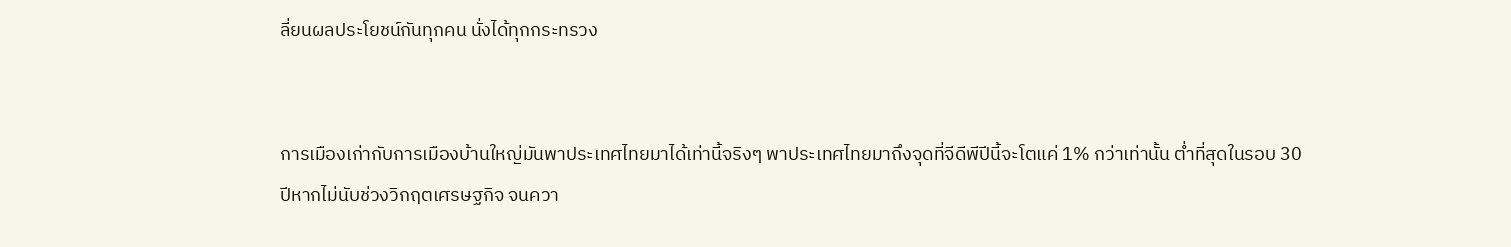ลี่ยนผลประโยชน์กันทุกคน นั่งได้ทุกกระทรวง


การเมืองเก่ากับการเมืองบ้านใหญ่มันพาประเทศไทยมาได้เท่านี้จริงๆ พาประเทศไทยมาถึงจุดที่จีดีพีปีนี้จะโตแค่ 1% กว่าเท่านั้น ต่ำที่สุดในรอบ 30 ปีหากไม่นับช่วงวิกฤตเศรษฐกิจ จนควา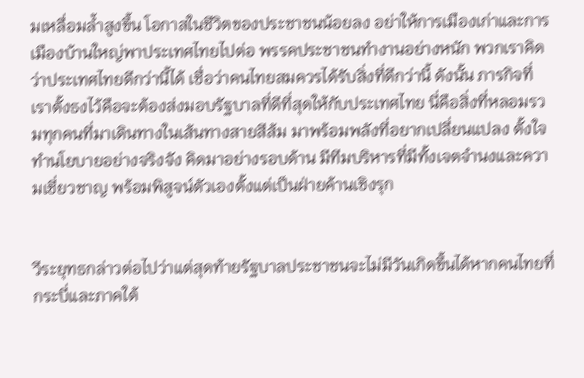มเหลื่อมล้ำสูงขึ้น โอกาสในชีวิตของประชาชนน้อยลง อย่าให้การเมืองเก่าและการเมืองบ้านใหญ่พาประเทศไทยไปต่อ พรรคประชาชนทำงานอย่างหนัก พวกเราคิดว่าประเทศไทยดีกว่านี้ได้ เชื่อว่าคนไทยสมควรได้รับสิ่งที่ดีกว่านี้ ดังนั้น ภารกิจที่เราตั้งธงไว้คือจะต้องส่งมอบรัฐบาลที่ดีที่สุดให้กับประเทศไทย นี่คือสิ่งที่หลอมรวมทุกคนที่มาเดินทางในเส้นทางสายสีส้ม มาพร้อมพลังที่อยากเปลี่ยนแปลง ตั้งใจทำนโยบายอย่างจริงจัง คิดมาอย่างรอบด้าน มีทีมบริหารที่มีทั้งเจตจำนงและความเชี่ยวชาญ พร้อมพิสูจน์ตัวเองตั้งแต่เป็นฝ่ายค้านเชิงรุก


วีระยุทธกล่าวต่อไปว่าแต่สุดท้ายรัฐบาลประชาชนจะไม่มีวันเกิดขึ้นได้หากคนไทยที่กระบี่และภาคใต้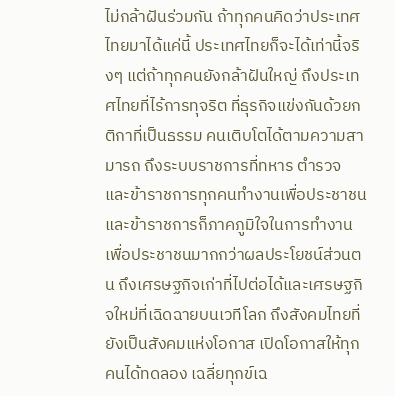ไม่กล้าฝันร่วมกัน ถ้าทุกคนคิดว่าประเทศไทยมาได้แค่นี้ ประเทศไทยก็จะได้เท่านี้จริงๆ แต่ถ้าทุกคนยังกล้าฝันใหญ่ ถึงประเทศไทยที่ไร้การทุจริต ที่ธุรกิจแข่งกันด้วยกติกาที่เป็นธรรม คนเติบโตได้ตามความสามารถ ถึงระบบราชการที่ทหาร ตำรวจ และข้าราชการทุกคนทำงานเพื่อประชาชน และข้าราชการก็ภาคภูมิใจในการทำงานเพื่อประชาชนมากกว่าผลประโยชน์ส่วนตน ถึงเศรษฐกิจเก่าที่ไปต่อได้และเศรษฐกิจใหม่ที่เฉิดฉายบนเวทีโลก ถึงสังคมไทยที่ยังเป็นสังคมแห่งโอกาส เปิดโอกาสให้ทุกคนได้ทดลอง เฉลี่ยทุกข์เฉ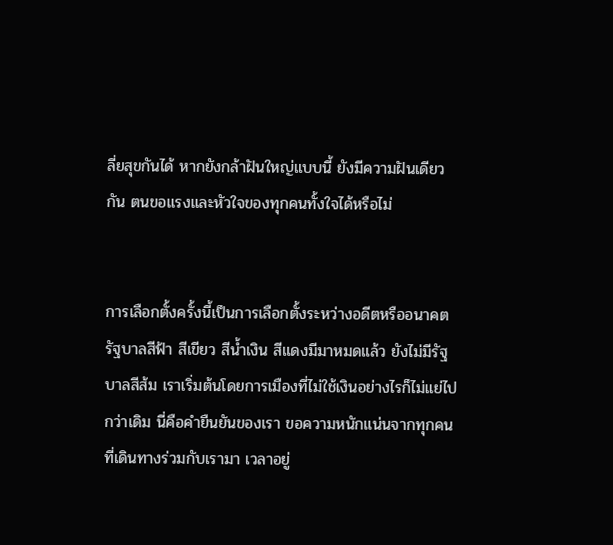ลี่ยสุขกันได้ หากยังกล้าฝันใหญ่แบบนี้ ยังมีความฝันเดียวกัน ตนขอแรงและหัวใจของทุกคนทั้งใจได้หรือไม่


การเลือกตั้งครั้งนี้เป็นการเลือกตั้งระหว่างอดีตหรืออนาคต รัฐบาลสีฟ้า สีเขียว สีน้ำเงิน สีแดงมีมาหมดแล้ว ยังไม่มีรัฐบาลสีส้ม เราเริ่มต้นโดยการเมืองที่ไม่ใช้เงินอย่างไรก็ไม่แย่ไปกว่าเดิม นี่คือคำยืนยันของเรา ขอความหนักแน่นจากทุกคนที่เดินทางร่วมกับเรามา เวลาอยู่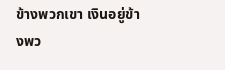ข้างพวกเขา เงินอยู่ข้างพว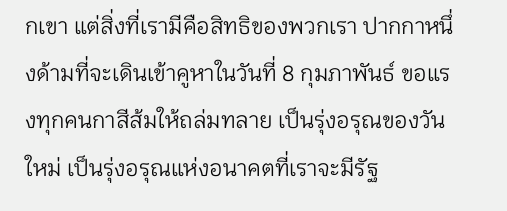กเขา แต่สิ่งที่เรามีคือสิทธิของพวกเรา ปากกาหนึ่งด้ามที่จะเดินเข้าคูหาในวันที่ 8 กุมภาพันธ์ ขอแรงทุกคนกาสีส้มให้ถล่มทลาย เป็นรุ่งอรุณของวันใหม่ เป็นรุ่งอรุณแห่งอนาคตที่เราจะมีรัฐ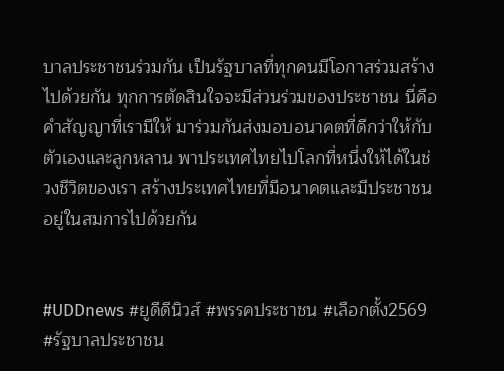บาลประชาชนร่วมกัน เป็นรัฐบาลที่ทุกคนมีโอกาสร่วมสร้างไปด้วยกัน ทุกการตัดสินใจจะมีส่วนร่วมของประชาชน นี่คือคำสัญญาที่เรามีให้ มาร่วมกันส่งมอบอนาคตที่ดีกว่าให้กับตัวเองและลูกหลาน พาประเทศไทยไปโลกที่หนึ่งให้ได้ในช่วงชีวิตของเรา สร้างประเทศไทยที่มีอนาคตและมีประชาชนอยู่ในสมการไปด้วยกัน


#UDDnews #ยูดีดีนิวส์ #พรรคประชาชน #เลือกตั้ง2569 #รัฐบาลประชาชน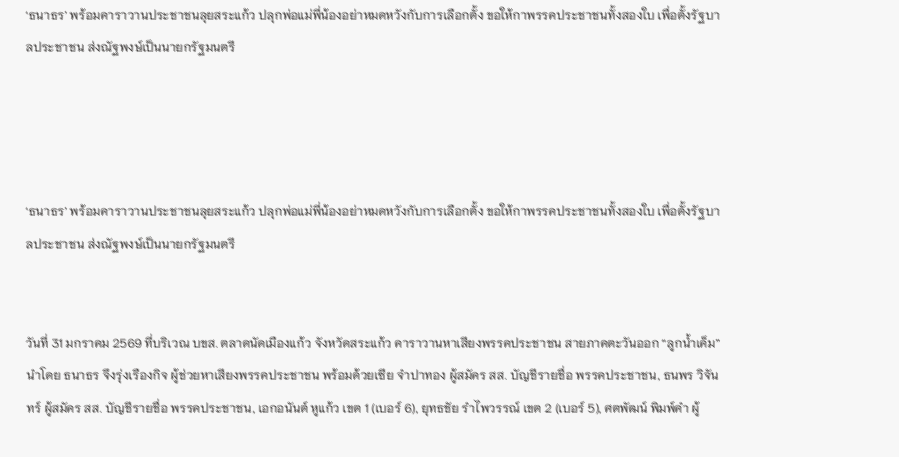‘ธนาธร’ พร้อมคาราวานประชาชนลุยสระแก้ว ปลุกพ่อแม่พี่น้องอย่าหมดหวังกับการเลือกตั้ง ขอให้กาพรรคประชาชนทั้งสองใบ เพื่อตั้งรัฐบาลประชาชน ส่งณัฐพงษ์เป็นนายกรัฐมนตรี




‘ธนาธร’ พร้อมคาราวานประชาชนลุยสระแก้ว ปลุกพ่อแม่พี่น้องอย่าหมดหวังกับการเลือกตั้ง ขอให้กาพรรคประชาชนทั้งสองใบ เพื่อตั้งรัฐบาลประชาชน ส่งณัฐพงษ์เป็นนายกรัฐมนตรี


วันที่ 31 มกราคม 2569 ที่บริเวณ บขส. ตลาดนัดเมืองแก้ว จังหวัดสระแก้ว คาราวานหาเสียงพรรคประชาชน สายภาคตะวันออก “ลูกน้ำเค็ม” นำโดย ธนาธร จึงรุ่งเรืองกิจ ผู้ช่วยหาเสียงพรรคประชาชน พร้อมด้วยเซีย จำปาทอง ผู้สมัคร สส. บัญชีรายชื่อ พรรคประชาชน, ธนพร วิจันทร์ ผู้สมัคร สส. บัญชีรายชื่อ พรรคประชาชน, เอกอนันต์ หูแก้ว เขต 1 (เบอร์ 6), ยุทธชัย รำไพวรรณ์ เขต 2 (เบอร์ 5), ศตพัฒน์ พิมพ์คำ ผู้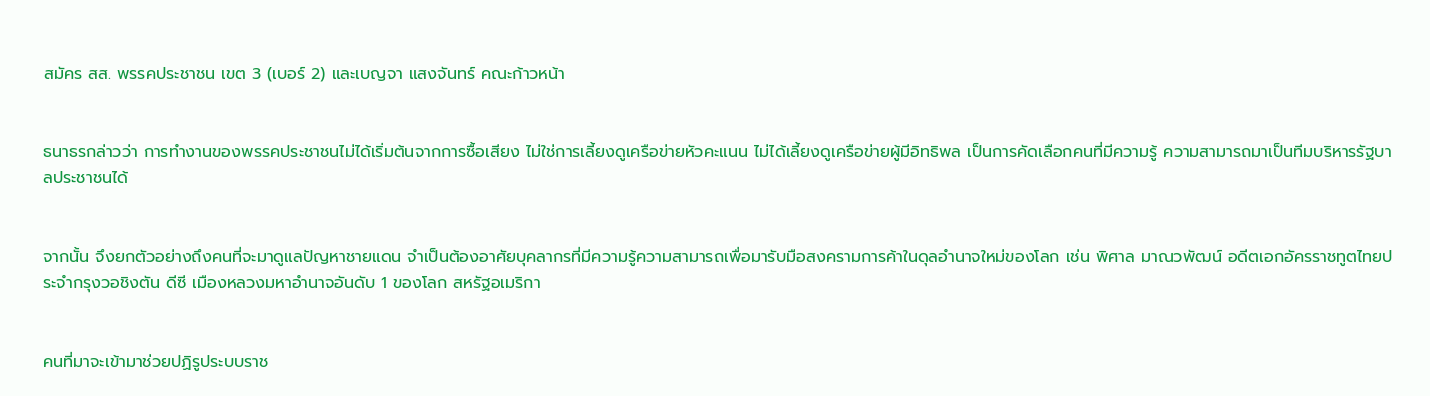สมัคร สส. พรรคประชาชน เขต 3 (เบอร์ 2) และเบญจา แสงจันทร์ คณะก้าวหน้า


ธนาธรกล่าวว่า การทำงานของพรรคประชาชนไม่ได้เริ่มต้นจากการซื้อเสียง ไม่ใช่การเลี้ยงดูเครือข่ายหัวคะแนน ไม่ได้เลี้ยงดูเครือข่ายผู้มีอิทธิพล เป็นการคัดเลือกคนที่มีความรู้ ความสามารถมาเป็นทีมบริหารรัฐบาลประชาชนได้


จากนั้น จึงยกตัวอย่างถึงคนที่จะมาดูแลปัญหาชายแดน จำเป็นต้องอาศัยบุคลากรที่มีความรู้ความสามารถเพื่อมารับมือสงครามการค้าในดุลอำนาจใหม่ของโลก เช่น พิศาล มาณวพัฒน์ อดีตเอกอัครราชทูตไทยประจำกรุงวอชิงตัน ดีซี เมืองหลวงมหาอำนาจอันดับ 1 ของโลก สหรัฐอเมริกา


คนที่มาจะเข้ามาช่วยปฏิรูประบบราช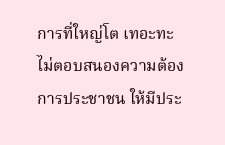การที่ใหญ่โต เทอะทะ ไม่ตอบสนองความต้องการประชาชน ให้มีประ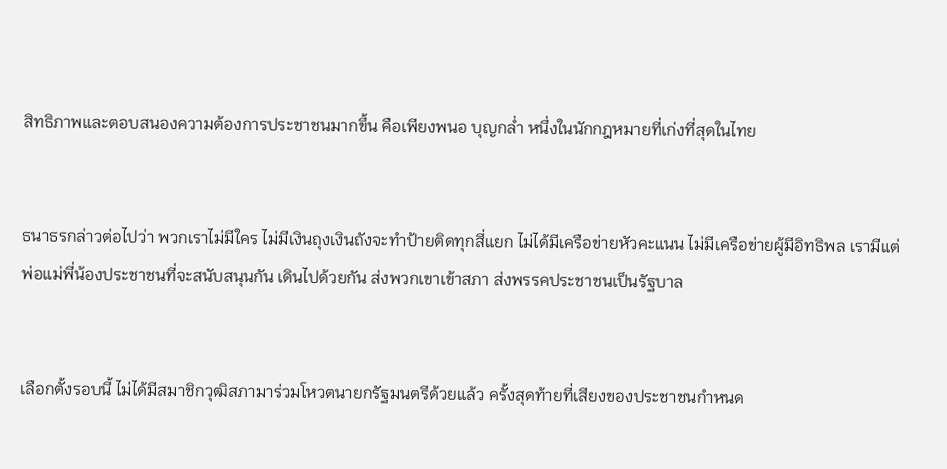สิทธิภาพและตอบสนองความต้องการประชาชนมากขึ้น คือเพียงพนอ บุญกล่ำ หนึ่งในนักกฎหมายที่เก่งที่สุดในไทย


ธนาธรกล่าวต่อไปว่า พวกเราไม่มีใคร ไม่มีเงินถุงเงินถังจะทำป้ายติดทุกสี่แยก ไม่ได้มีเครือข่ายหัวคะแนน ไม่มีเครือข่ายผู้มีอิทธิพล เรามีแต่พ่อแม่พี่น้องประชาชนที่จะสนับสนุนกัน เดินไปด้วยกัน ส่งพวกเขาเข้าสภา ส่งพรรคประชาชนเป็นรัฐบาล


เลือกตั้งรอบนี้ ไม่ได้มีสมาชิกวุฒิสภามาร่วมโหวตนายกรัฐมนตรีด้วยแล้ว ครั้งสุดท้ายที่เสียงของประชาชนกำหนด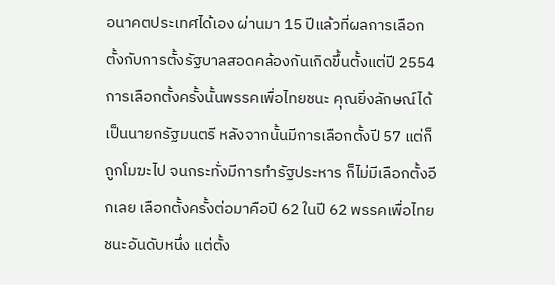อนาคตประเทศได้เอง ผ่านมา 15 ปีแล้วที่ผลการเลือกตั้งกับการตั้งรัฐบาลสอดคล้องกันเกิดขึ้นตั้งแต่ปี 2554 การเลือกตั้งครั้งนั้นพรรคเพื่อไทยชนะ คุณยิ่งลักษณ์ได้เป็นนายกรัฐมนตรี หลังจากนั้นมีการเลือกตั้งปี 57 แต่ก็ถูกโมฆะไป จนกระทั่งมีการทำรัฐประหาร ก็ไม่มีเลือกตั้งอีกเลย เลือกตั้งครั้งต่อมาคือปี 62 ในปี 62 พรรคเพื่อไทยชนะอันดับหนึ่ง แต่ตั้ง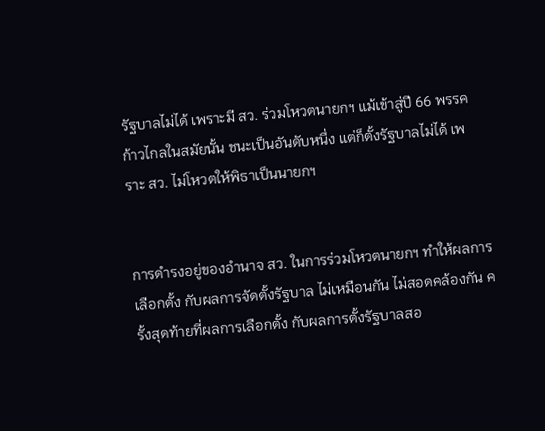รัฐบาลไม่ได้ เพราะมี สว. ร่วมโหวตนายกฯ แม้เข้าสู่ปี 66 พรรคก้าวไกลในสมัยนั้น ชนะเป็นอันดับหนึ่ง แต่ก็ตั้งรัฐบาลไม่ได้ เพราะ สว. ไม่โหวตให้พิธาเป็นนายกฯ


การดำรงอยู่ของอำนาจ สว. ในการร่วมโหวตนายกฯ ทำให้ผลการเลือกตั้ง กับผลการจัดตั้งรัฐบาล ไม่เหมือนกัน ไม่สอดคล้องกัน ครั้งสุดท้ายที่ผลการเลือกตั้ง กับผลการตั้งรัฐบาลสอ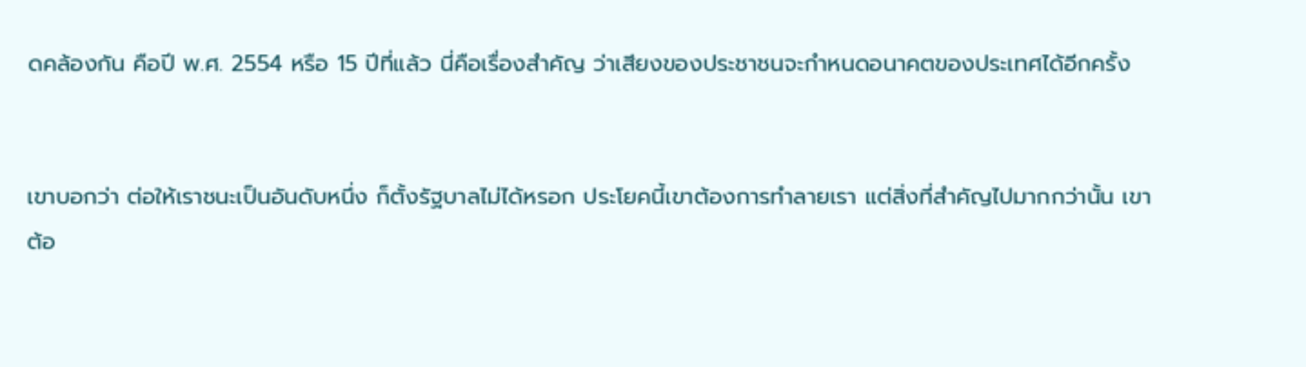ดคล้องกัน คือปี พ.ศ. 2554 หรือ 15 ปีที่แล้ว นี่คือเรื่องสำคัญ ว่าเสียงของประชาชนจะกำหนดอนาคตของประเทศได้อีกครั้ง


เขาบอกว่า ต่อให้เราชนะเป็นอันดับหนึ่ง ก็ตั้งรัฐบาลไม่ได้หรอก ประโยคนี้เขาต้องการทำลายเรา แต่สิ่งที่สำคัญไปมากกว่านั้น เขาต้อ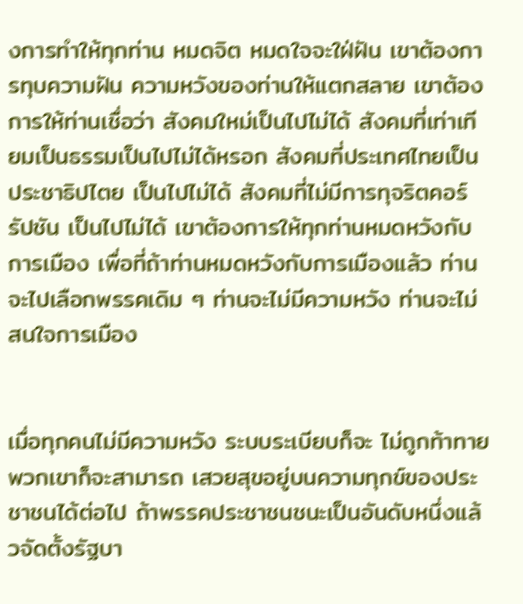งการทำให้ทุกท่าน หมดจิต หมดใจจะใฝ่ฝัน เขาต้องการทุบความฝัน ความหวังของท่านให้แตกสลาย เขาต้องการให้ท่านเชื่อว่า สังคมใหม่เป็นไปไม่ได้ สังคมที่เท่าเทียมเป็นธรรมเป็นไปไม่ได้หรอก สังคมที่ประเทศไทยเป็นประชาธิปไตย เป็นไปไม่ได้ สังคมที่ไม่มีการทุจริตคอร์รัปชัน เป็นไปไม่ได้ เขาต้องการให้ทุกท่านหมดหวังกับการเมือง เพื่อที่ถ้าท่านหมดหวังกับการเมืองแล้ว ท่านจะไปเลือกพรรคเดิม ๆ ท่านจะไม่มีความหวัง ท่านจะไม่สนใจการเมือง


เมื่อทุกคนไม่มีความหวัง ระบบระเบียบก็จะ ไม่ถูกท้าทาย พวกเขาก็จะสามารถ เสวยสุขอยู่บนความทุกข์ของประชาชนได้ต่อไป ถ้าพรรคประชาชนชนะเป็นอันดับหนึ่งแล้วจัดตั้งรัฐบา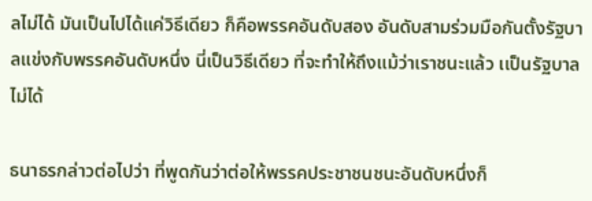ลไม่ได้ มันเป็นไปได้แค่วิธีเดียว ก็คือพรรคอันดับสอง อันดับสามร่วมมือกันตั้งรัฐบาลแข่งกับพรรคอันดับหนึ่ง นี่เป็นวิธีเดียว ที่จะทำให้ถึงแม้ว่าเราชนะแล้ว เเป็นรัฐบาลไม่ได้

ธนาธรกล่าวต่อไปว่า ที่พูดกันว่าต่อให้พรรคประชาชนชนะอันดับหนึ่งก็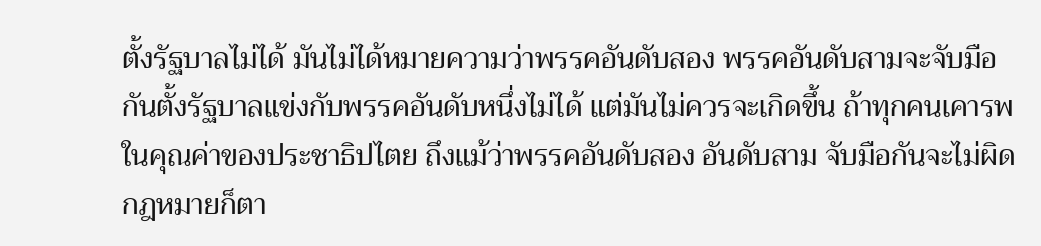ตั้งรัฐบาลไม่ได้ มันไม่ได้หมายความว่าพรรคอันดับสอง พรรคอันดับสามจะจับมือกันตั้งรัฐบาลแข่งกับพรรคอันดับหนึ่งไม่ได้ แต่มันไม่ควรจะเกิดขึ้น ถ้าทุกคนเคารพในคุณค่าของประชาธิปไตย ถึงแม้ว่าพรรคอันดับสอง อันดับสาม จับมือกันจะไม่ผิดกฎหมายก็ตา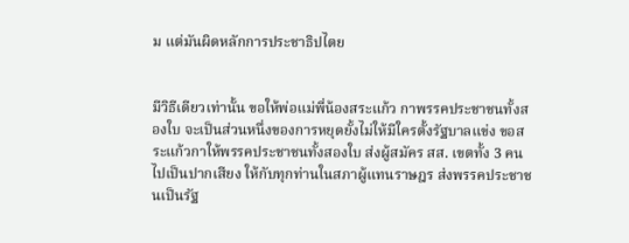ม แต่มันผิดหลักการประชาธิปไตย


มีวิธีเดียวเท่านั้น ขอให้พ่อแม่พี่น้องสระแก้ว กาพรรคประชาชนทั้งสองใบ จะเป็นส่วนหนึ่งของการหยุดยั้งไม่ให้มีใครตั้งรัฐบาลแข่ง ขอสระแก้วกาให้พรรคประชาชนทั้งสองใบ ส่งผู้สมัคร สส. เขตทั้ง 3 คนไปเป็นปากเสียง ให้กับทุกท่านในสภาผู้แทนราษฎร ส่งพรรคประชาชนเป็นรัฐ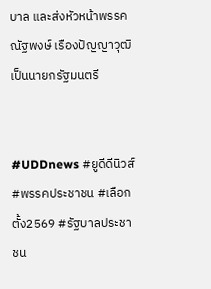บาล และส่งหัวหน้าพรรค ณัฐพงษ์ เรืองปัญญาวุฒิ เป็นนายกรัฐมนตรี


#UDDnews #ยูดีดีนิวส์ #พรรคประชาชน #เลือกตั้ง2569 #รัฐบาลประชาชน